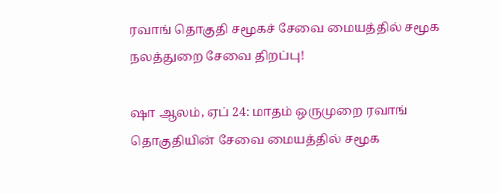ரவாங் தொகுதி சமூகச் சேவை மையத்தில் சமூக நலத்துறை சேவை திறப்பு!

ஷா ஆலம், ஏப் 24: மாதம் ஒருமுறை ரவாங் தொகுதியின் சேவை மையத்தில் சமூக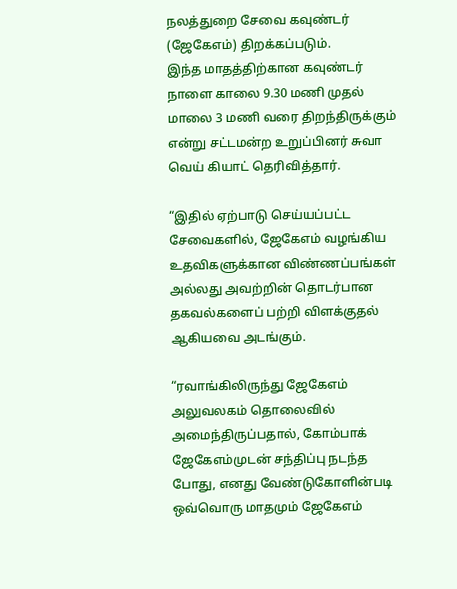நலத்துறை சேவை கவுண்டர் (ஜேகேஎம்) திறக்கப்படும்.
இந்த மாதத்திற்கான கவுண்டர் நாளை காலை 9.30 மணி முதல் மாலை 3 மணி வரை திறந்திருக்கும் என்று சட்டமன்ற உறுப்பினர் சுவா வெய் கியாட் தெரிவித்தார்.

“இதில் ஏற்பாடு செய்யப்பட்ட சேவைகளில், ஜேகேஎம் வழங்கிய உதவிகளுக்கான விண்ணப்பங்கள் அல்லது அவற்றின் தொடர்பான தகவல்களைப் பற்றி விளக்குதல் ஆகியவை அடங்கும்.

“ரவாங்கிலிருந்து ஜேகேஎம் அலுவலகம் தொலைவில் அமைந்திருப்பதால், கோம்பாக் ஜேகேஎம்முடன் சந்திப்பு நடந்த போது, எனது வேண்டுகோளின்படி ஒவ்வொரு மாதமும் ஜேகேஎம்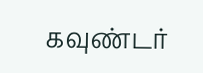கவுண்டர்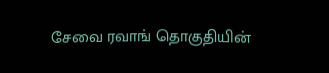சேவை ரவாங் தொகுதியின்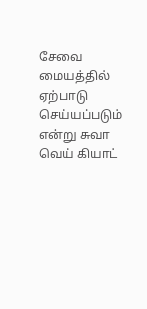சேவை மையத்தில் ஏற்பாடு செய்யப்படும் என்று சுவா வெய் கியாட்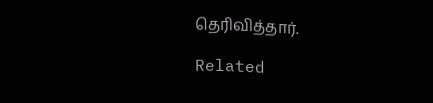தெரிவித்தார்.

Related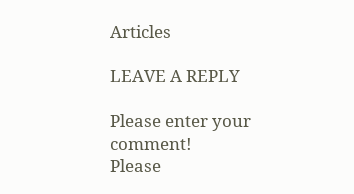Articles

LEAVE A REPLY

Please enter your comment!
Please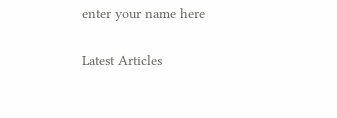enter your name here

Latest Articles